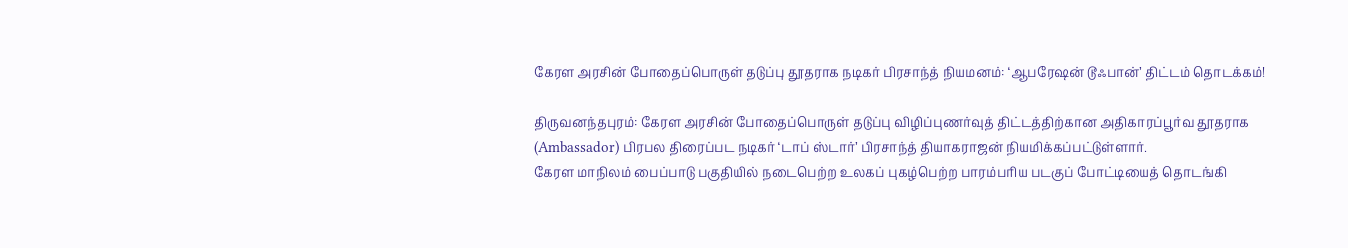கேரள அரசின் போதைப்பொருள் தடுப்பு தூதராக நடிகர் பிரசாந்த் நியமனம்: ‘ஆபரேஷன் டூஃபான்’ திட்டம் தொடக்கம்!

திருவனந்தபுரம்: கேரள அரசின் போதைப்பொருள் தடுப்பு விழிப்புணர்வுத் திட்டத்திற்கான அதிகாரப்பூர்வ தூதராக (Ambassador) பிரபல திரைப்பட நடிகர் ‘டாப் ஸ்டார்’ பிரசாந்த் தியாகராஜன் நியமிக்கப்பட்டுள்ளார்.
கேரள மாநிலம் பைப்பாடு பகுதியில் நடைபெற்ற உலகப் புகழ்பெற்ற பாரம்பரிய படகுப் போட்டியைத் தொடங்கி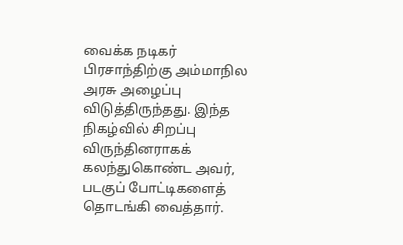வைக்க நடிகர் பிரசாந்திற்கு அம்மாநில அரசு அழைப்பு விடுத்திருந்தது. இந்த நிகழ்வில் சிறப்பு விருந்தினராகக் கலந்துகொண்ட அவர், படகுப் போட்டிகளைத் தொடங்கி வைத்தார்.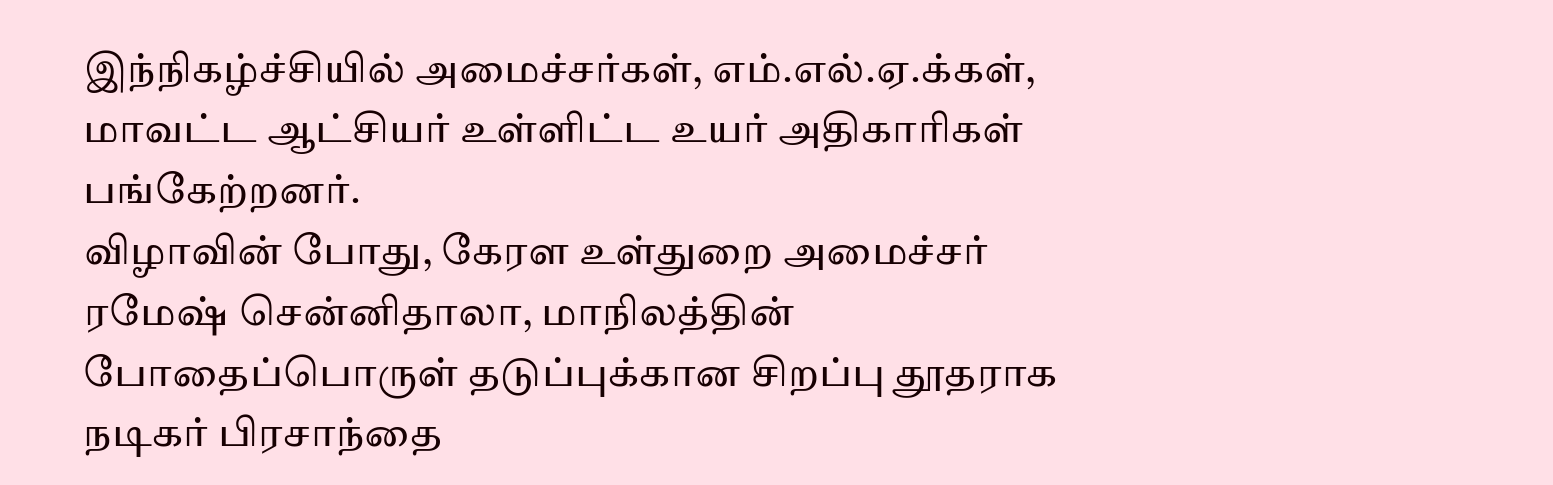இந்நிகழ்ச்சியில் அமைச்சர்கள், எம்.எல்.ஏ.க்கள், மாவட்ட ஆட்சியர் உள்ளிட்ட உயர் அதிகாரிகள் பங்கேற்றனர்.
விழாவின் போது, கேரள உள்துறை அமைச்சர் ரமேஷ் சென்னிதாலா, மாநிலத்தின் போதைப்பொருள் தடுப்புக்கான சிறப்பு தூதராக நடிகர் பிரசாந்தை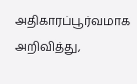அதிகாரப்பூர்வமாக அறிவித்து,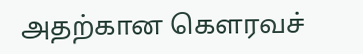அதற்கான கௌரவச்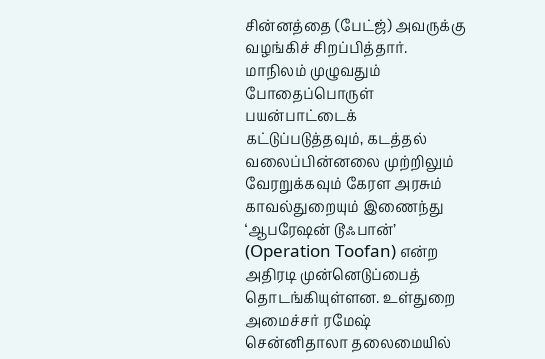சின்னத்தை (பேட்ஜ்) அவருக்கு வழங்கிச் சிறப்பித்தார்.
மாநிலம் முழுவதும் போதைப்பொருள் பயன்பாட்டைக் கட்டுப்படுத்தவும், கடத்தல் வலைப்பின்னலை முற்றிலும் வேரறுக்கவும் கேரள அரசும் காவல்துறையும் இணைந்து ‘ஆபரேஷன் டூஃபான்’ (Operation Toofan) என்ற அதிரடி முன்னெடுப்பைத் தொடங்கியுள்ளன. உள்துறை அமைச்சர் ரமேஷ் சென்னிதாலா தலைமையில்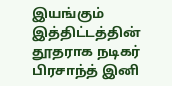இயங்கும் இத்திட்டத்தின் தூதராக நடிகர் பிரசாந்த் இனி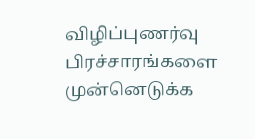விழிப்புணர்வு பிரச்சாரங்களை முன்னெடுக்க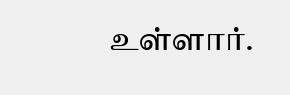உள்ளார்.